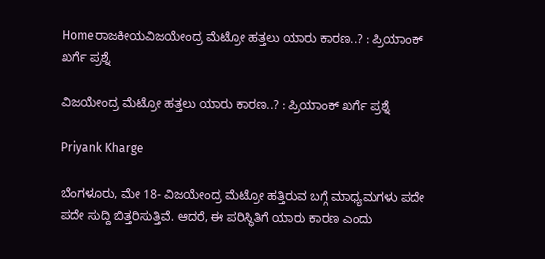Homeರಾಜಕೀಯವಿಜಯೇಂದ್ರ ಮೆಟ್ರೋ ಹತ್ತಲು ಯಾರು ಕಾರಣ..? : ಪ್ರಿಯಾಂಕ್‌ ಖರ್ಗೆ ಪ್ರಶ್ನೆ

ವಿಜಯೇಂದ್ರ ಮೆಟ್ರೋ ಹತ್ತಲು ಯಾರು ಕಾರಣ..? : ಪ್ರಿಯಾಂಕ್‌ ಖರ್ಗೆ ಪ್ರಶ್ನೆ

Priyank Kharge

ಬೆಂಗಳೂರು, ಮೇ 18- ವಿಜಯೇಂದ್ರ ಮೆಟ್ರೋ ಹತ್ತಿರುವ ಬಗ್ಗೆ ಮಾಧ್ಯಮಗಳು ಪದೇ ಪದೇ ಸುದ್ದಿ ಬಿತ್ತರಿಸುತ್ತಿವೆ. ಆದರೆ, ಈ ಪರಿಸ್ಥಿತಿಗೆ ಯಾರು ಕಾರಣ ಎಂದು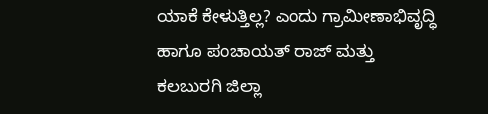ಯಾಕೆ ಕೇಳುತ್ತಿಲ್ಲ? ಎಂದು ಗ್ರಾಮೀಣಾಭಿವೃದ್ಧಿ ಹಾಗೂ ಪಂಚಾಯತ್‌ ರಾಜ್‌ ಮತ್ತು ಕಲಬುರಗಿ ಜಿಲ್ಲಾ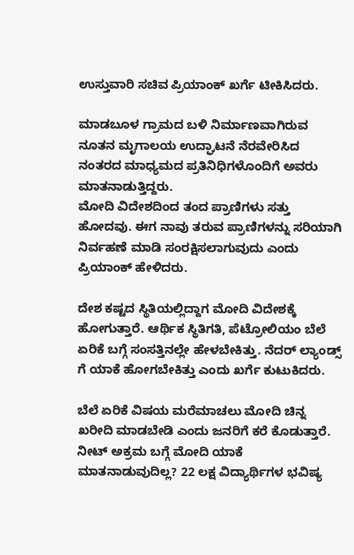ಉಸ್ತುವಾರಿ ಸಚಿವ ಪ್ರಿಯಾಂಕ್‌ ಖರ್ಗೆ ಟೀಕಿಸಿದರು.

ಮಾಡಬೂಳ ಗ್ರಾಮದ ಬಳಿ ನಿರ್ಮಾಣವಾಗಿರುವ ನೂತನ ಮೃಗಾಲಯ ಉದ್ಘಾಟನೆ ನೆರವೇರಿಸಿದ ನಂತರದ ಮಾಧ್ಯಮದ ಪ್ರತಿನಿಧಿಗಳೊಂದಿಗೆ ಅವರು ಮಾತನಾಡುತ್ತಿದ್ದರು.
ಮೋದಿ ವಿದೇಶದಿಂದ ತಂದ ಪ್ರಾಣಿಗಳು ಸತ್ತು ಹೋದವು. ಈಗ ನಾವು ತರುವ ಪ್ರಾಣಿಗಳನ್ನು ಸರಿಯಾಗಿ ನಿರ್ವಹಣೆ ಮಾಡಿ ಸಂರಕ್ಷಿಸಲಾಗುವುದು ಎಂದು ಪ್ರಿಯಾಂಕ್‌ ಹೇಳಿದರು.

ದೇಶ ಕಷ್ಟದ ಸ್ಥಿತಿಯಲ್ಲಿದ್ದಾಗ ಮೋದಿ ವಿದೇಶಕ್ಕೆ ಹೋಗುತ್ತಾರೆ. ಆರ್ಥಿಕ ಸ್ಥಿತಿಗತಿ, ಪೆಟ್ರೋಲಿಯಂ ಬೆಲೆ ಏರಿಕೆ ಬಗ್ಗೆ ಸಂಸತ್ತಿನಲ್ಲೇ ಹೇಳಬೇಕಿತ್ತು. ನೆದರ್‌ ಲ್ಯಾಂಡ್ಸ್ ಗೆ ಯಾಕೆ ಹೋಗಬೇಕಿತ್ತು ಎಂದು ಖರ್ಗೆ ಕುಟುಕಿದರು.

ಬೆಲೆ ಏರಿಕೆ ವಿಷಯ ಮರೆಮಾಚಲು ಮೋದಿ ಚಿನ್ನ ಖರೀದಿ ಮಾಡಬೇಡಿ ಎಂದು ಜನರಿಗೆ ಕರೆ ಕೊಡುತ್ತಾರೆ. ನೀಟ್‌ ಅಕ್ರಮ ಬಗ್ಗೆ ಮೋದಿ ಯಾಕೆ ಮಾತನಾಡುವುದಿಲ್ಲ? 22 ಲಕ್ಷ ವಿದ್ಯಾರ್ಥಿಗಳ ಭವಿಷ್ಯ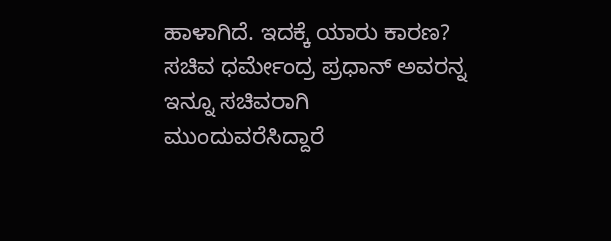ಹಾಳಾಗಿದೆ. ಇದಕ್ಕೆ ಯಾರು ಕಾರಣ? ಸಚಿವ ಧರ್ಮೇಂದ್ರ ಪ್ರಧಾನ್‌ ಅವರನ್ನ ಇನ್ನೂ ಸಚಿವರಾಗಿ ಮುಂದುವರೆಸಿದ್ದಾರೆ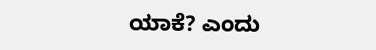ಯಾಕೆ? ಎಂದು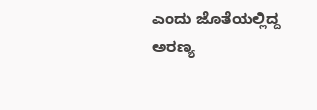ಎಂದು ಜೊತೆಯಲ್ಲಿದ್ದ ಅರಣ್ಯ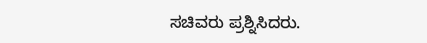ಸಚಿವರು ಪ್ರಶ್ನಿಸಿದರು.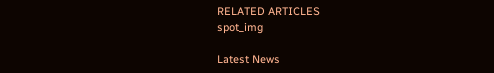RELATED ARTICLES
spot_img

Latest News